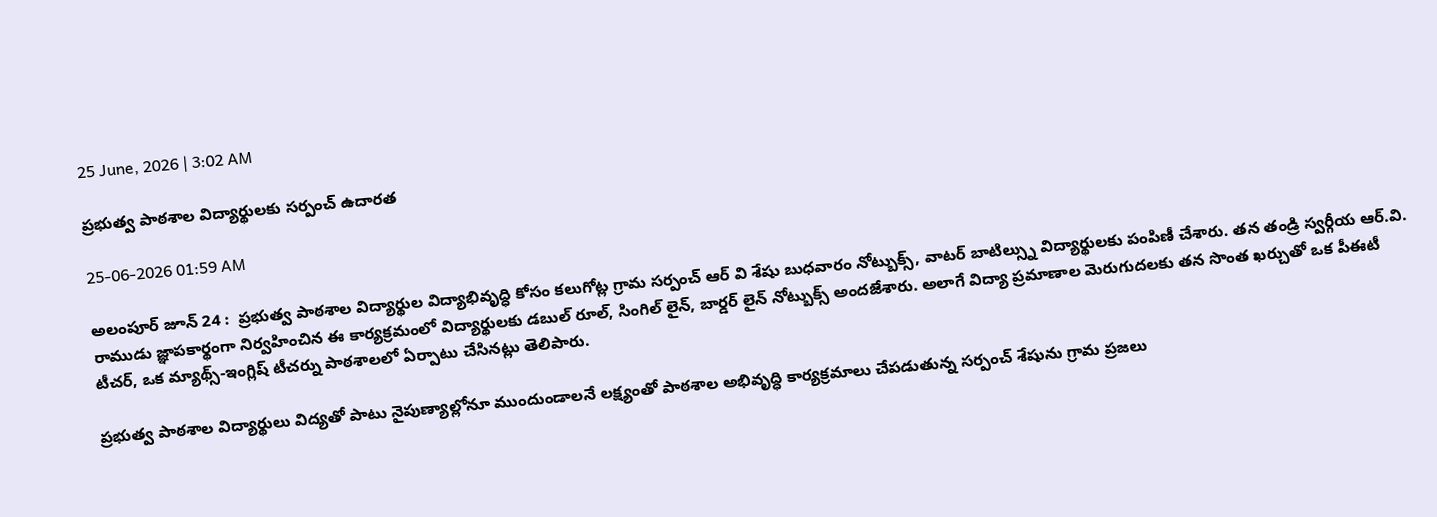25 June, 2026 | 3:02 AM

ప్రభుత్వ పాఠశాల విద్యార్థులకు సర్పంచ్ ఉదారత

25-06-2026 01:59 AM

అలంపూర్ జూన్ 24 :  ప్రభుత్వ పాఠశాల విద్యార్థుల విద్యాభివృద్ధి కోసం కలుగోట్ల గ్రామ సర్పంచ్ ఆర్ వి శేషు బుధవారం నోట్బుక్స్, వాటర్ బాటిల్స్ను విద్యార్థులకు పంపిణీ చేశారు. తన తండ్రి స్వర్గీయ ఆర్.వి. రాముడు జ్ఞాపకార్థంగా నిర్వహించిన ఈ కార్యక్రమంలో విద్యార్థులకు డబుల్ రూల్, సింగిల్ లైన్, బార్డర్ లైన్ నోట్బుక్స్ అందజేశారు. అలాగే విద్యా ప్రమాణాల మెరుగుదలకు తన సొంత ఖర్చుతో ఒక పీఈటీ టీచర్, ఒక మ్యాథ్స్-ఇంగ్లిష్ టీచర్ను పాఠశాలలో ఏర్పాటు చేసినట్లు తెలిపారు.

ప్రభుత్వ పాఠశాల విద్యార్థులు విద్యతో పాటు నైపుణ్యాల్లోనూ ముందుండాలనే లక్ష్యంతో పాఠశాల అభివృద్ధి కార్యక్రమాలు చేపడుతున్న సర్పంచ్ శేషును గ్రామ ప్రజలు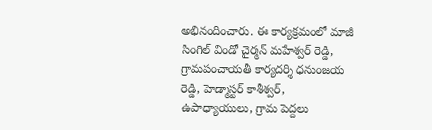అభినందించారు. ఈ కార్యక్రమంలో మాజీ సింగిల్ విండో చైర్మన్ మహేశ్వర్ రెడ్డి, గ్రామపంచాయతీ కార్యదర్శి ధనుంజయ రెడ్డి, హెడ్మాస్టర్ కాశీశ్వర్, ఉపాధ్యాయులు, గ్రామ పెద్దలు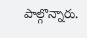పాల్గొన్నారు.